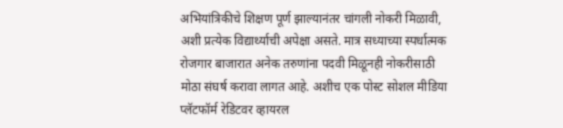अभियांत्रिकीचे शिक्षण पूर्ण झाल्यानंतर चांगली नोकरी मिळावी, अशी प्रत्येक विद्यार्थ्याची अपेक्षा असते. मात्र सध्याच्या स्पर्धात्मक रोजगार बाजारात अनेक तरुणांना पदवी मिळूनही नोकरीसाठी मोठा संघर्ष करावा लागत आहे. अशीच एक पोस्ट सोशल मीडिया प्लॅटफॉर्म रेडिटवर व्हायरल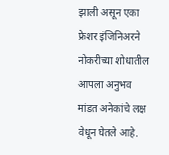झाली असून एका फ्रेशर इंजिनिअरने नोकरीच्या शोधातील आपला अनुभव मांडत अनेकांचे लक्ष वेधून घेतले आहे.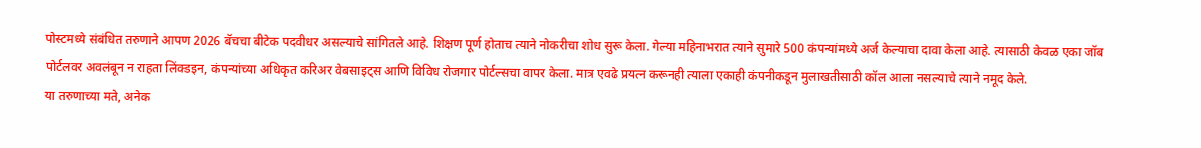पोस्टमध्ये संबंधित तरुणाने आपण 2026 बॅचचा बीटेक पदवीधर असल्याचे सांगितले आहे. शिक्षण पूर्ण होताच त्याने नोकरीचा शोध सुरू केला. गेल्या महिनाभरात त्याने सुमारे 500 कंपन्यांमध्ये अर्ज केल्याचा दावा केला आहे. त्यासाठी केवळ एका जॉब पोर्टलवर अवलंबून न राहता लिंक्डइन, कंपन्यांच्या अधिकृत करिअर वेबसाइट्स आणि विविध रोजगार पोर्टल्सचा वापर केला. मात्र एवढे प्रयत्न करूनही त्याला एकाही कंपनीकडून मुलाखतीसाठी कॉल आला नसल्याचे त्याने नमूद केले.
या तरुणाच्या मते, अनेक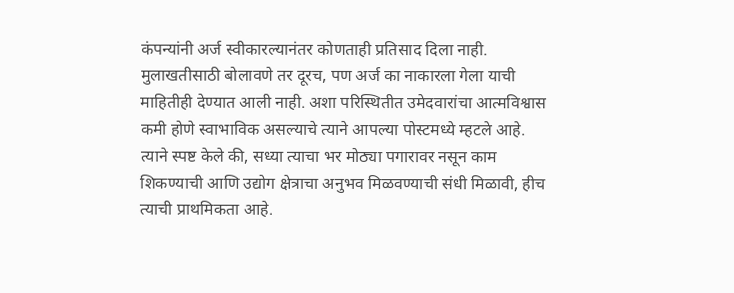कंपन्यांनी अर्ज स्वीकारल्यानंतर कोणताही प्रतिसाद दिला नाही. मुलाखतीसाठी बोलावणे तर दूरच, पण अर्ज का नाकारला गेला याची माहितीही देण्यात आली नाही. अशा परिस्थितीत उमेदवारांचा आत्मविश्वास कमी होणे स्वाभाविक असल्याचे त्याने आपल्या पोस्टमध्ये म्हटले आहे.
त्याने स्पष्ट केले की, सध्या त्याचा भर मोठ्या पगारावर नसून काम शिकण्याची आणि उद्योग क्षेत्राचा अनुभव मिळवण्याची संधी मिळावी, हीच त्याची प्राथमिकता आहे.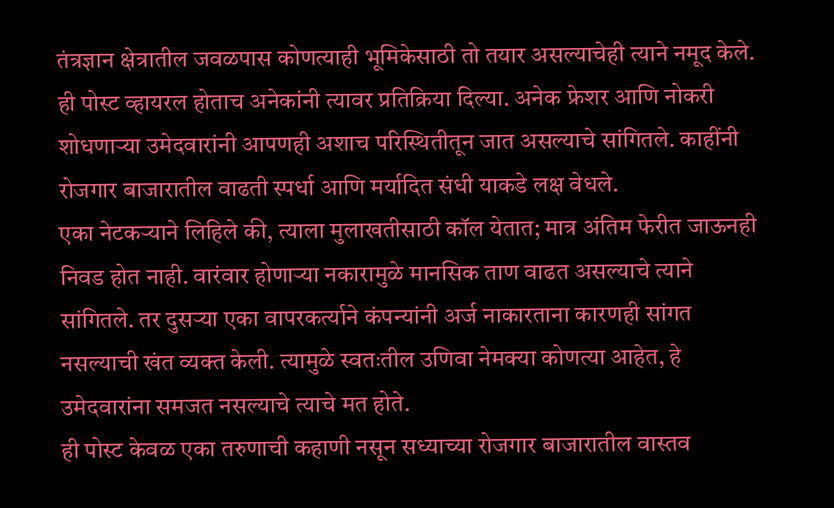तंत्रज्ञान क्षेत्रातील जवळपास कोणत्याही भूमिकेसाठी तो तयार असल्याचेही त्याने नमूद केले.
ही पोस्ट व्हायरल होताच अनेकांनी त्यावर प्रतिक्रिया दिल्या. अनेक फ्रेशर आणि नोकरी शोधणाऱ्या उमेदवारांनी आपणही अशाच परिस्थितीतून जात असल्याचे सांगितले. काहींनी रोजगार बाजारातील वाढती स्पर्धा आणि मर्यादित संधी याकडे लक्ष वेधले.
एका नेटकऱ्याने लिहिले की, त्याला मुलाखतीसाठी कॉल येतात; मात्र अंतिम फेरीत जाऊनही निवड होत नाही. वारंवार होणाऱ्या नकारामुळे मानसिक ताण वाढत असल्याचे त्याने सांगितले. तर दुसऱ्या एका वापरकर्त्याने कंपन्यांनी अर्ज नाकारताना कारणही सांगत नसल्याची खंत व्यक्त केली. त्यामुळे स्वतःतील उणिवा नेमक्या कोणत्या आहेत, हे उमेदवारांना समजत नसल्याचे त्याचे मत होते.
ही पोस्ट केवळ एका तरुणाची कहाणी नसून सध्याच्या रोजगार बाजारातील वास्तव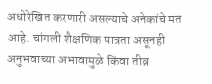अधोरेखित करणारी असल्याचे अनेकांचे मत आहे. चांगली शैक्षणिक पात्रता असूनही अनुभवाच्या अभावामुळे किंवा तीव्र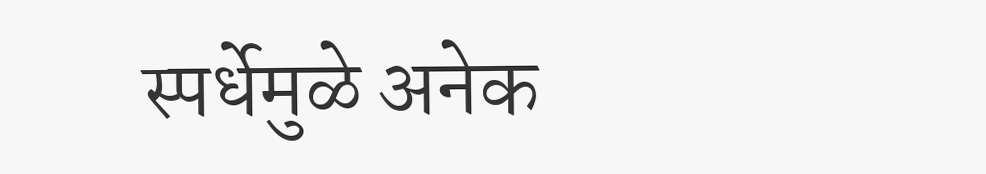स्पर्धेमुळे अनेक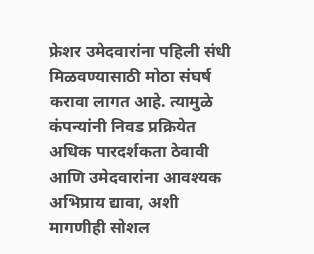फ्रेशर उमेदवारांना पहिली संधी मिळवण्यासाठी मोठा संघर्ष करावा लागत आहे. त्यामुळे कंपन्यांनी निवड प्रक्रियेत अधिक पारदर्शकता ठेवावी आणि उमेदवारांना आवश्यक अभिप्राय द्यावा, अशी मागणीही सोशल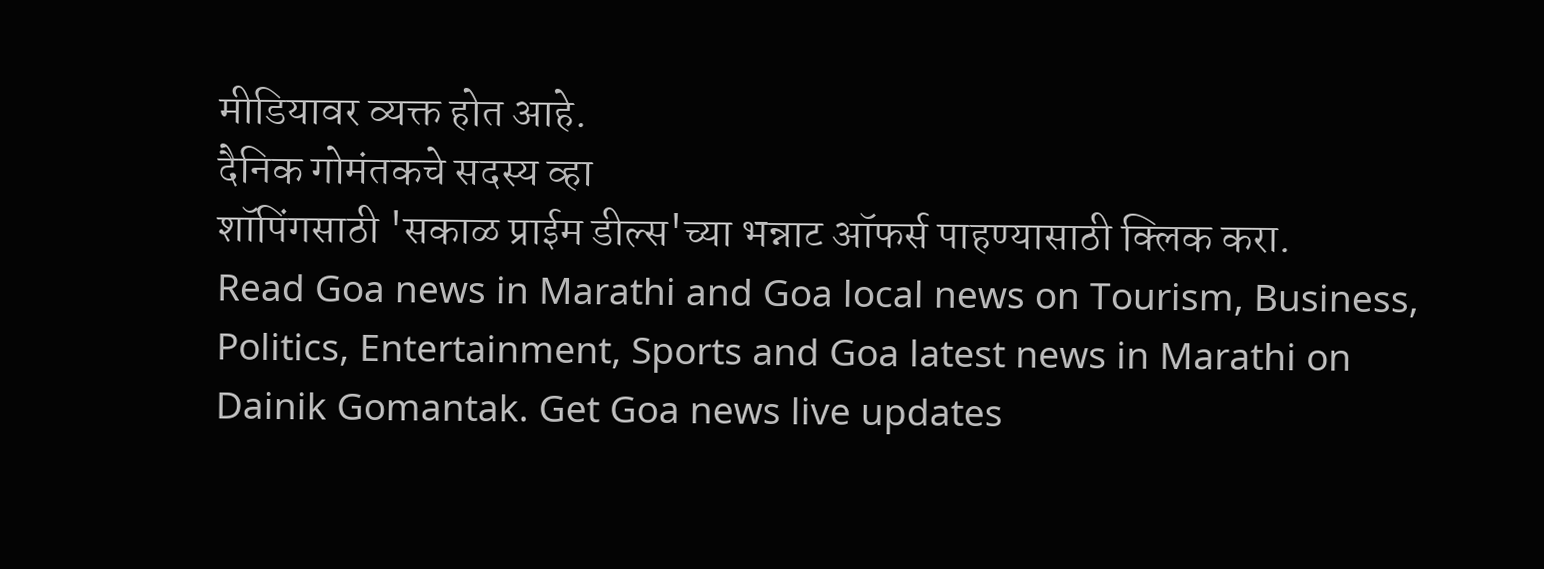मीडियावर व्यक्त होत आहे.
दैनिक गोमंतकचे सदस्य व्हा
शॉपिंगसाठी 'सकाळ प्राईम डील्स'च्या भन्नाट ऑफर्स पाहण्यासाठी क्लिक करा.
Read Goa news in Marathi and Goa local news on Tourism, Business, Politics, Entertainment, Sports and Goa latest news in Marathi on Dainik Gomantak. Get Goa news live updates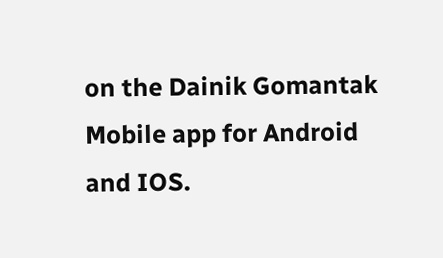on the Dainik Gomantak Mobile app for Android and IOS.